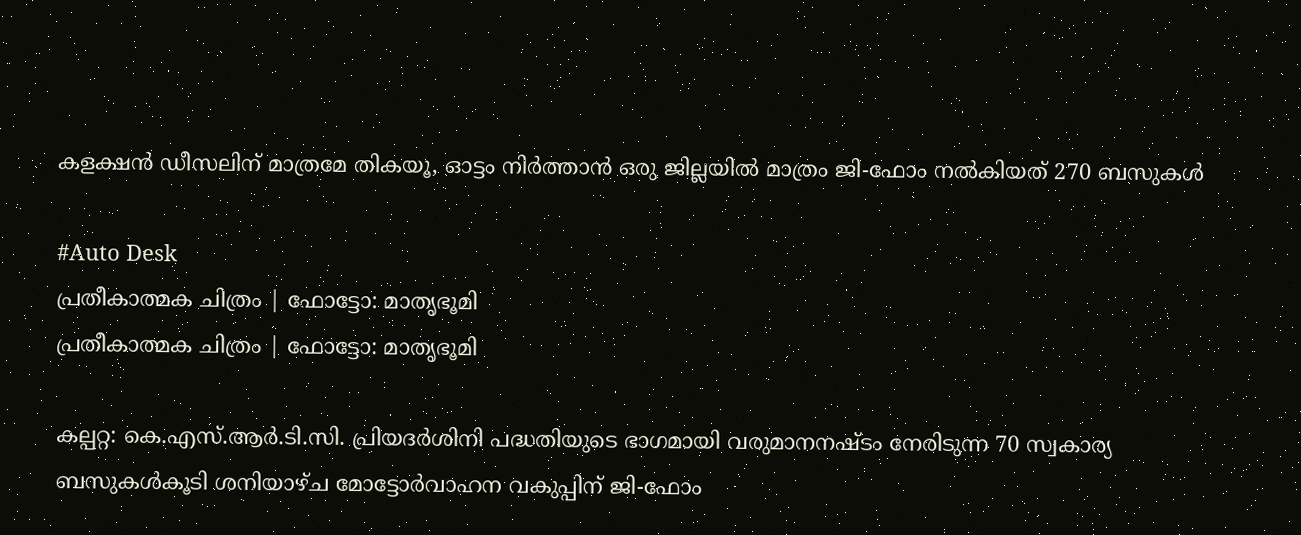കളക്ഷൻ ഡീസലിന് മാത്രമേ തികയൂ, ഓട്ടം നിർത്താൻ ഒരു ജില്ലയിൽ മാത്രം ജി-ഫോം നൽകിയത് 270 ബസുകൾ

#Auto Desk
പ്രതീകാത്മക ചിത്രം | ഫോട്ടോ: മാതൃഭൂമി
പ്രതീകാത്മക ചിത്രം | ഫോട്ടോ: മാതൃഭൂമി

കല്പറ്റ: കെ.എസ്.ആർ.ടി.സി. പ്രിയദർശിനി പദ്ധതിയുടെ ഭാഗമായി വരുമാനനഷ്ടം നേരിടുന്ന 70 സ്വകാര്യ ബസുകൾകൂടി ശനിയാഴ്ച മോട്ടോർവാഹന വകുപ്പിന് ജി-ഫോം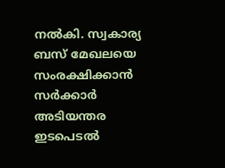നൽകി. സ്വകാര്യ ബസ് മേഖലയെ സംരക്ഷിക്കാൻ സർക്കാർ അടിയന്തര ഇടപെടൽ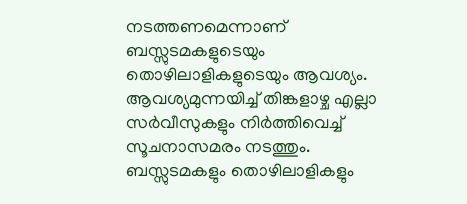നടത്തണമെന്നാണ് ബസ്സുടമകളുടെയും തൊഴിലാളികളുടെയും ആവശ്യം. ആവശ്യമുന്നയിച്ച് തിങ്കളാഴ്ച എല്ലാ സർവീസുകളും നിർത്തിവെച്ച് സൂചനാസമരം നടത്തും. ബസ്സുടമകളും തൊഴിലാളികളും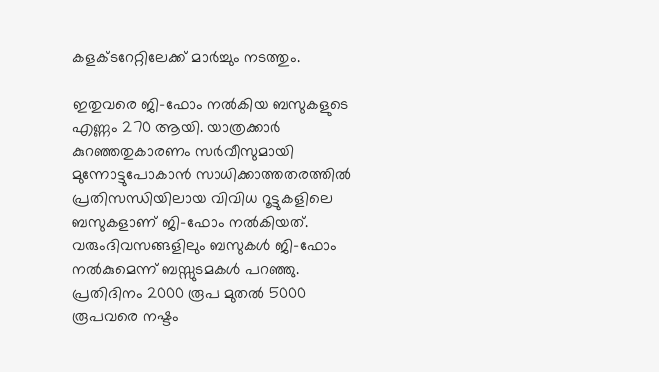കളക്ടറേറ്റിലേക്ക് മാർച്ചും നടത്തും.

ഇതുവരെ ജി-ഫോം നൽകിയ ബസുകളുടെ എണ്ണം 270 ആയി. യാത്രക്കാർ കുറഞ്ഞതുകാരണം സർവീസുമായി മുന്നോട്ടുപോകാൻ സാധിക്കാത്തതരത്തിൽ പ്രതിസന്ധിയിലായ വിവിധ റൂട്ടുകളിലെ ബസുകളാണ് ജി-ഫോം നൽകിയത്. വരുംദിവസങ്ങളിലും ബസുകൾ ജി-ഫോം നൽകുമെന്ന് ബസ്സുടമകൾ പറഞ്ഞു. പ്രതിദിനം 2000 രൂപ മുതൽ 5000 രൂപവരെ നഷ്ടം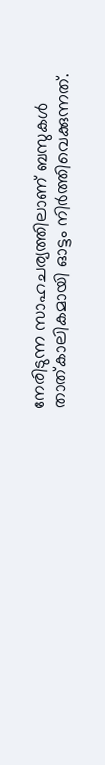നേരിടുന്ന സാഹചര്യത്തിലാണ് ബസുകൾ താത്കാലികമായി ഓട്ടം നിർത്തിവെക്കുന്നത്.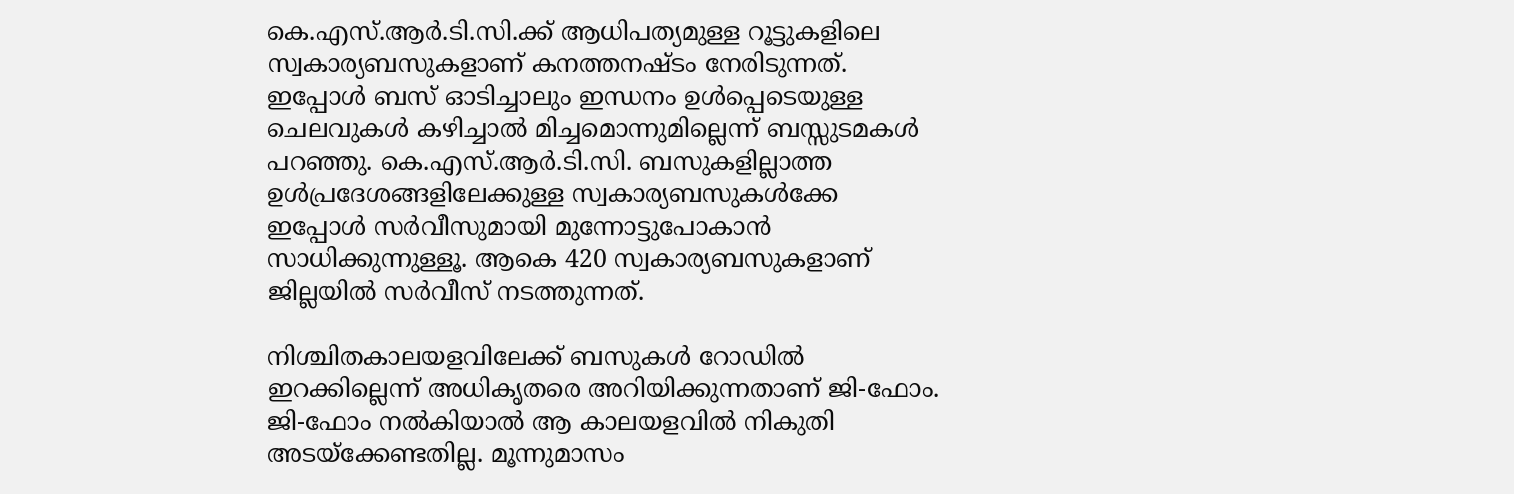കെ.എസ്.ആർ.ടി.സി.ക്ക് ആധിപത്യമുള്ള റൂട്ടുകളിലെ സ്വകാര്യബസുകളാണ് കനത്തനഷ്ടം നേരിടുന്നത്. ഇപ്പോൾ ബസ് ഓടിച്ചാലും ഇന്ധനം ഉൾപ്പെടെയുള്ള ചെലവുകൾ കഴിച്ചാൽ മിച്ചമൊന്നുമില്ലെന്ന് ബസ്സുടമകൾ പറഞ്ഞു. കെ.എസ്.ആർ.ടി.സി. ബസുകളില്ലാത്ത ഉൾപ്രദേശങ്ങളിലേക്കുള്ള സ്വകാര്യബസുകൾക്കേ ഇപ്പോൾ സർവീസുമായി മുന്നോട്ടുപോകാൻ സാധിക്കുന്നുള്ളൂ. ആകെ 420 സ്വകാര്യബസുകളാണ് ജില്ലയിൽ സർവീസ് നടത്തുന്നത്.

നിശ്ചിതകാലയളവിലേക്ക് ബസുകൾ റോഡിൽ ഇറക്കില്ലെന്ന് അധികൃതരെ അറിയിക്കുന്നതാണ് ജി-ഫോം. ജി-ഫോം നൽകിയാൽ ആ കാലയളവിൽ നികുതി അടയ്‌ക്കേണ്ടതില്ല. മൂന്നുമാസം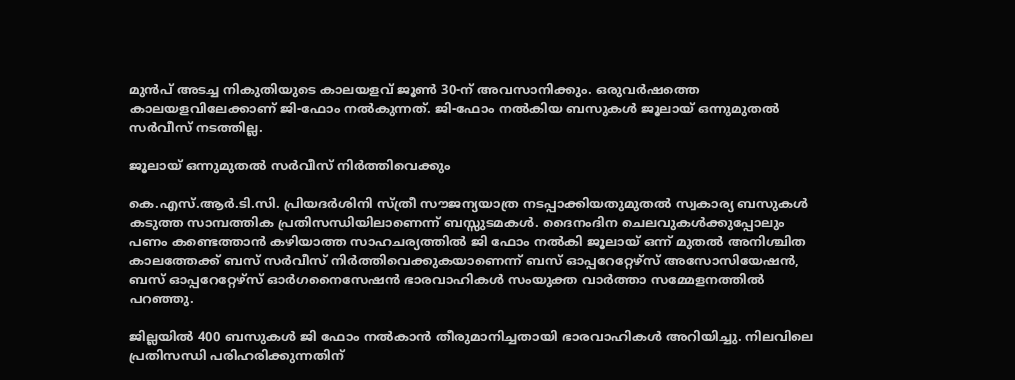മുൻപ് അടച്ച നികുതിയുടെ കാലയളവ് ജൂൺ 30-ന് അവസാനിക്കും. ഒരുവർഷത്തെ കാലയളവിലേക്കാണ് ജി-ഫോം നൽകുന്നത്. ജി-ഫോം നൽകിയ ബസുകൾ ജൂലായ് ഒന്നുമുതൽ സർവീസ് നടത്തില്ല.

ജൂലായ് ഒന്നുമുതൽ സർവീസ് നിർത്തിവെക്കും

കെ.എസ്.ആർ.ടി.സി. പ്രിയദർശിനി സ്ത്രീ സൗജന്യയാത്ര നടപ്പാക്കിയതുമുതൽ സ്വകാര്യ ബസുകൾ കടുത്ത സാമ്പത്തിക പ്രതിസന്ധിയിലാണെന്ന് ബസ്സുടമകൾ. ദൈനംദിന ചെലവുകൾക്കുപ്പോലും പണം കണ്ടെത്താൻ കഴിയാത്ത സാഹചര്യത്തിൽ ജി ഫോം നൽകി ജൂലായ് ഒന്ന് മുതൽ അനിശ്ചിത കാലത്തേക്ക് ബസ് സർവീസ് നിർത്തിവെക്കുകയാണെന്ന് ബസ് ഓപ്പറേറ്റേഴ്സ് അസോസിയേഷൻ, ബസ് ഓപ്പറേറ്റേഴ്സ് ഓർഗനൈസേഷൻ ഭാരവാഹികൾ സംയുക്ത വാർത്താ സമ്മേളനത്തിൽ പറഞ്ഞു.

ജില്ലയിൽ 400 ബസുകൾ ജി ഫോം നൽകാൻ തീരുമാനിച്ചതായി ഭാരവാഹികൾ അറിയിച്ചു. നിലവിലെ പ്രതിസന്ധി പരിഹരിക്കുന്നതിന്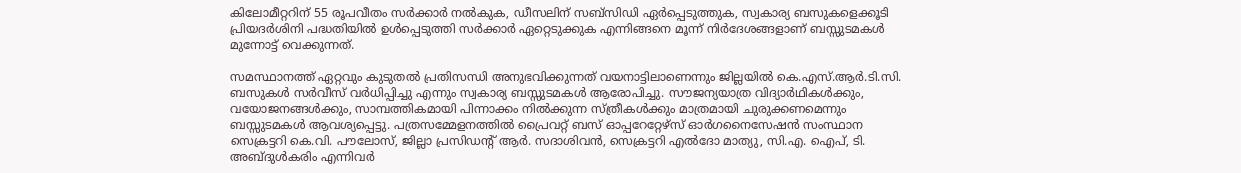കിലോമീറ്ററിന് 55 രൂപവീതം സർക്കാർ നൽകുക, ഡീസലിന് സബ്സിഡി ഏർപ്പെടുത്തുക, സ്വകാര്യ ബസുകളെക്കൂടി പ്രിയദർശിനി പദ്ധതിയിൽ ഉൾപ്പെടുത്തി സർക്കാർ ഏറ്റെടുക്കുക എന്നിങ്ങനെ മൂന്ന് നിർദേശങ്ങളാണ് ബസ്സുടമകൾ മുന്നോട്ട് വെക്കുന്നത്.

സമസ്ഥാനത്ത് ഏറ്റവും കുടുതൽ പ്രതിസന്ധി അനുഭവിക്കുന്നത് വയനാട്ടിലാണെന്നും ജില്ലയിൽ കെ.എസ്.ആർ.ടി.സി. ബസുകൾ സർവീസ് വർധിപ്പിച്ചു എന്നും സ്വകാര്യ ബസ്സുടമകൾ ആരോപിച്ചു. സൗജന്യയാത്ര വിദ്യാർഥികൾക്കും, വയോജനങ്ങൾക്കും, സാമ്പത്തികമായി പിന്നാക്കം നിൽക്കുന്ന സ്ത്രീകൾക്കും മാത്രമായി ചുരുക്കണമെന്നും ബസ്സുടമകൾ ആവശ്യപ്പെട്ടു. പത്രസമ്മേളനത്തിൽ പ്രൈവറ്റ് ബസ് ഓപ്പറേറ്റേഴ്സ് ഓർഗനൈസേഷൻ സംസ്ഥാന സെക്രട്ടറി കെ.വി. പൗലോസ്, ജില്ലാ പ്രസിഡന്റ് ആർ. സദാശിവൻ, സെക്രട്ടറി എൽദോ മാത്യു, സി.എ. ഐപ്, ടി. അബ്ദുൾകരിം എന്നിവർ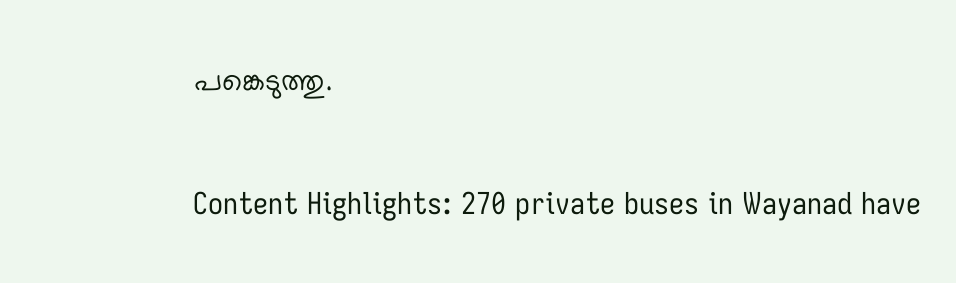പങ്കെടുത്തു.

Content Highlights: 270 private buses in Wayanad have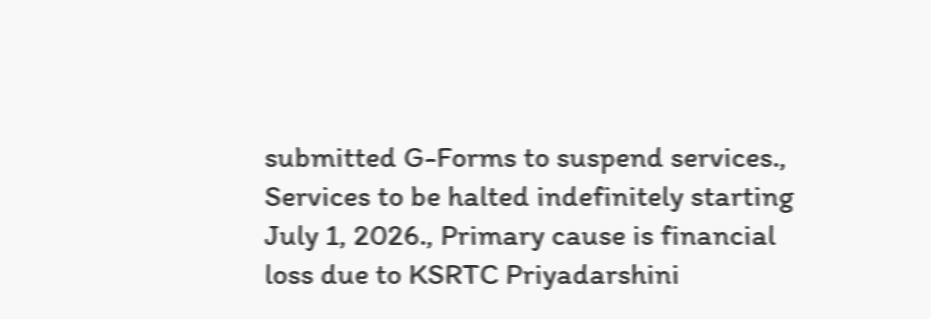submitted G-Forms to suspend services., Services to be halted indefinitely starting July 1, 2026., Primary cause is financial loss due to KSRTC Priyadarshini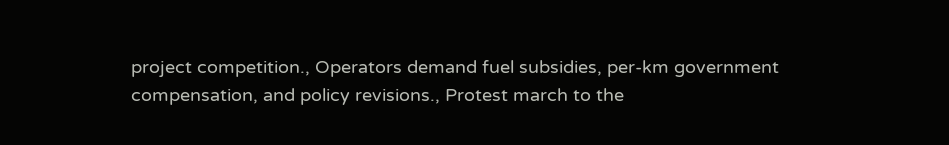project competition., Operators demand fuel subsidies, per-km government compensation, and policy revisions., Protest march to the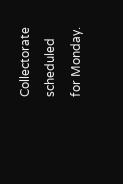Collectorate scheduled for Monday.